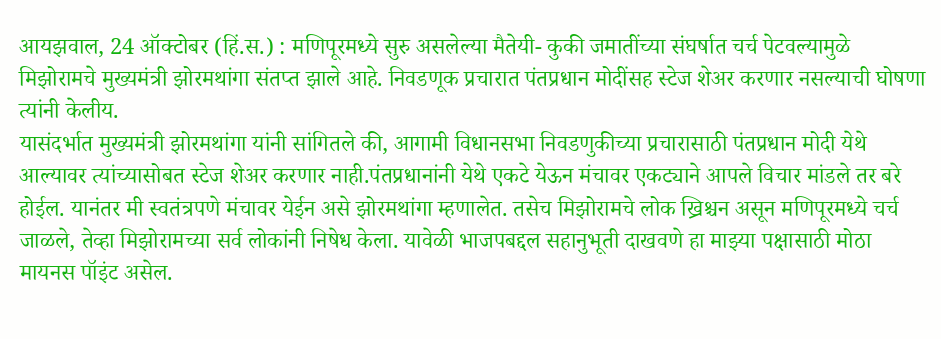आयझवाल, 24 ऑक्टोबर (हिं.स.) : मणिपूरमध्ये सुरु असलेल्या मैतेयी- कुकी जमातींच्या संघर्षात चर्च पेटवल्यामुळे मिझोरामचे मुख्यमंत्री झोरमथांगा संतप्त झाले आहे. निवडणूक प्रचारात पंतप्रधान मोदींसह स्टेज शेअर करणार नसल्याची घोषणा त्यांनी केलीय.
यासंदर्भात मुख्यमंत्री झोरमथांगा यांनी सांगितले की, आगामी विधानसभा निवडणुकीच्या प्रचारासाठी पंतप्रधान मोदी येथे आल्यावर त्यांच्यासोबत स्टेज शेअर करणार नाही.पंतप्रधानांनी येथे एकटे येऊन मंचावर एकट्याने आपले विचार मांडले तर बरे होईल. यानंतर मी स्वतंत्रपणे मंचावर येईन असे झोरमथांगा म्हणालेत. तसेच मिझोरामचे लोक ख्रिश्चन असून मणिपूरमध्ये चर्च जाळले, तेव्हा मिझोरामच्या सर्व लोकांनी निषेध केला. यावेळी भाजपबद्दल सहानुभूती दाखवणे हा माझ्या पक्षासाठी मोठा मायनस पॉइंट असेल.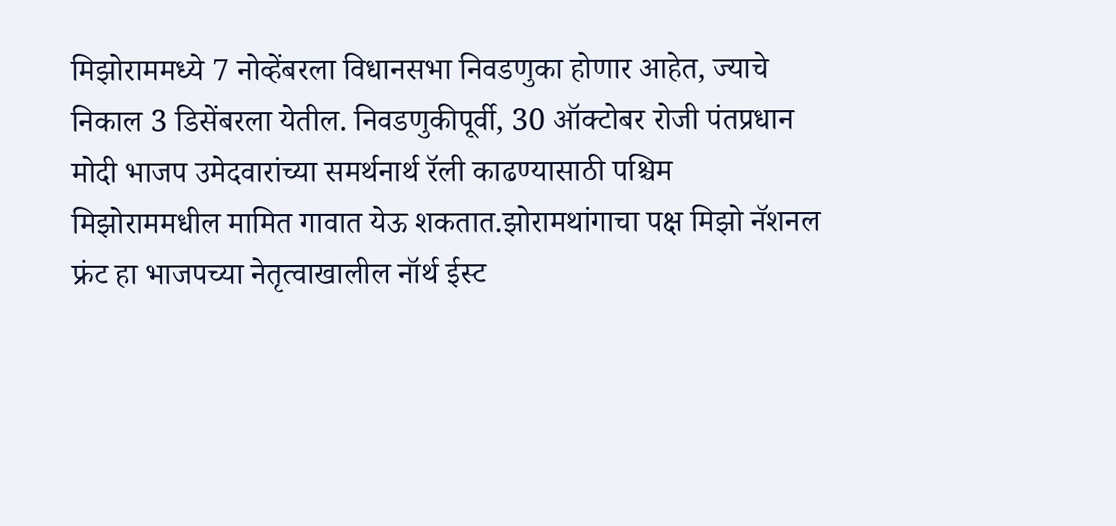मिझोराममध्ये 7 नोव्हेंबरला विधानसभा निवडणुका होणार आहेत, ज्याचे निकाल 3 डिसेंबरला येतील. निवडणुकीपूर्वी, 30 ऑक्टोबर रोजी पंतप्रधान मोदी भाजप उमेदवारांच्या समर्थनार्थ रॅली काढण्यासाठी पश्चिम मिझोराममधील मामित गावात येऊ शकतात.झोरामथांगाचा पक्ष मिझो नॅशनल फ्रंट हा भाजपच्या नेतृत्वाखालील नॉर्थ ईस्ट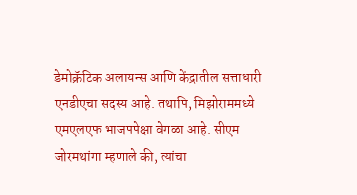डेमोक्रॅटिक अलायन्स आणि केंद्रातील सत्ताधारी एनडीएचा सदस्य आहे. तथापि, मिझोराममध्ये एमएलएफ भाजपपेक्षा वेगळा आहे. सीएम जोरमथांगा म्हणाले की, त्यांचा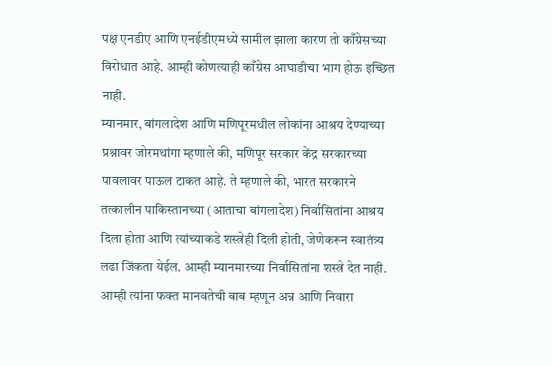पक्ष एनडीए आणि एनईडीएमध्ये सामील झाला कारण तो काँग्रेसच्या विरोधात आहे. आम्ही कोणत्याही काँग्रेस आघाडीचा भाग होऊ इच्छित नाही.
म्यानमार, बांगलादेश आणि मणिपूरमधील लोकांना आश्रय देण्याच्या प्रश्नावर जोरमथांगा म्हणाले की, मणिपूर सरकार केंद्र सरकारच्या पावलावर पाऊल टाकत आहे. ते म्हणाले की, भारत सरकारने तत्कालीन पाकिस्तानच्या (आताचा बांगलादेश) निर्वासितांना आश्रय दिला होता आणि त्यांच्याकडे शस्त्रेही दिली होती, जेणेकरून स्वातंत्र्य लढा जिंकता येईल. आम्ही म्यानमारच्या निर्वासितांना शस्त्रे देत नाही. आम्ही त्यांना फक्त मानवतेची बाब म्हणून अन्न आणि निवारा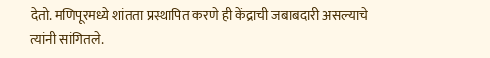देतो. मणिपूरमध्ये शांतता प्रस्थापित करणे ही केंद्राची जबाबदारी असल्याचे त्यांनी सांगितले.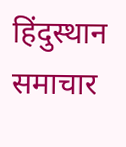हिंदुस्थान समाचार